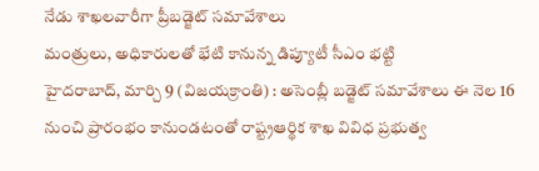నేడు శాఖలవారీగా ప్రీబడ్జెట్ సమావేశాలు
మంత్రులు, అధికారులతో భేటి కానున్న డిప్యూటీ సీఎం భట్టి
హైదరాబాద్, మార్చి 9 (విజయక్రాంతి) : అసెంబ్లీ బడ్జెట్ సమావేశాలు ఈ నెల 16 నుంచి ప్రారంభం కానుండటంతో రాష్ట్రఆర్థిక శాఖ వివిధ ప్రభుత్వ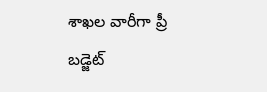శాఖల వారీగా ప్రీ బడ్జెట్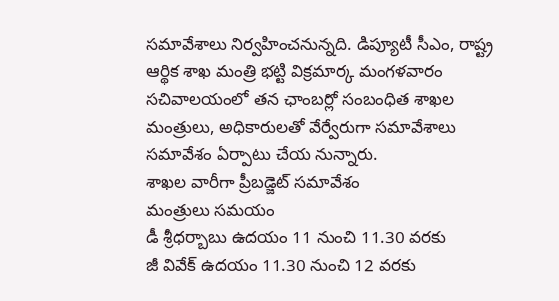సమావేశాలు నిర్వహించనున్నది. డిప్యూటీ సీఎం, రాష్ట్ర ఆర్థిక శాఖ మంత్రి భట్టి విక్రమార్క మంగళవారం సచివాలయంలో తన ఛాంబర్లో సంబంధిత శాఖల మంత్రులు, అధికారులతో వేర్వేరుగా సమావేశాలు సమావేశం ఏర్పాటు చేయ నున్నారు.
శాఖల వారీగా ప్రీబడ్జెట్ సమావేశం
మంత్రులు సమయం
డీ శ్రీధర్బాబు ఉదయం 11 నుంచి 11.30 వరకు
జీ వివేక్ ఉదయం 11.30 నుంచి 12 వరకు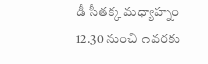డీ సీతక్క మధ్యాహ్నం 12.30 నుంచి ౧వరకు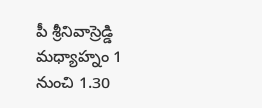పీ శ్రీనివాస్రెడ్డి మధ్యాహ్నం 1 నుంచి 1.30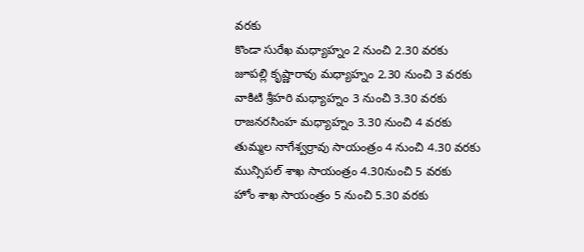వరకు
కొండా సురేఖ మధ్యాహ్నం 2 నుంచి 2.30 వరకు
జూపల్లి కృష్ణారావు మధ్యాహ్నం 2.30 నుంచి 3 వరకు
వాకిటి శ్రీహరి మధ్యాహ్నం 3 నుంచి 3.30 వరకు
రాజనరసింహ మధ్యాహ్నం 3.30 నుంచి 4 వరకు
తుమ్మల నాగేశ్వర్రావు సాయంత్రం 4 నుంచి 4.30 వరకు
మున్సిపల్ శాఖ సాయంత్రం 4.30నుంచి 5 వరకు
హోం శాఖ సాయంత్రం 5 నుంచి 5.30 వరకు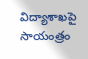విద్యాశాఖపై సాయంత్రం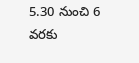5.30 నుంచి 6 వరకు